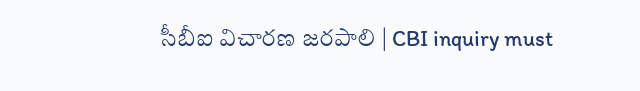సీబీఐ విచారణ జరపాలి | CBI inquiry must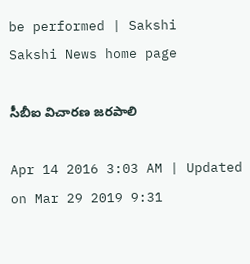be performed | Sakshi
Sakshi News home page

సీబీఐ విచారణ జరపాలి

Apr 14 2016 3:03 AM | Updated on Mar 29 2019 9:31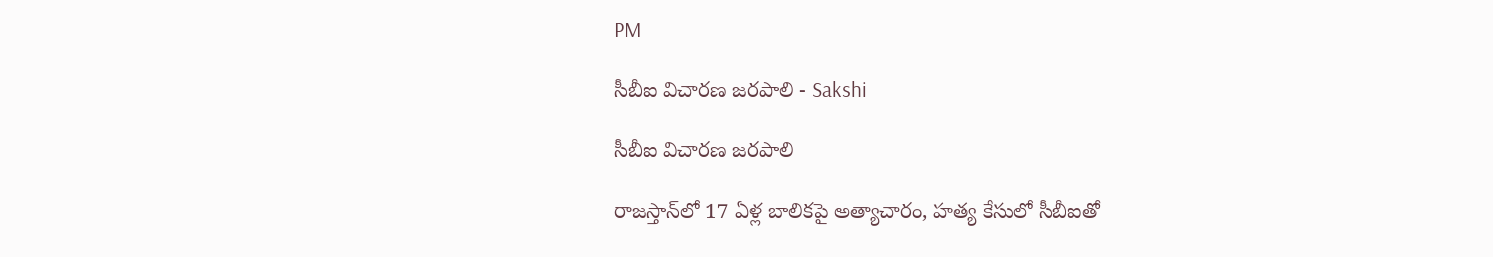PM

సీబీఐ విచారణ జరపాలి - Sakshi

సీబీఐ విచారణ జరపాలి

రాజస్తాన్‌లో 17 ఏళ్ల బాలికపై అత్యాచారం, హత్య కేసులో సీబీఐతో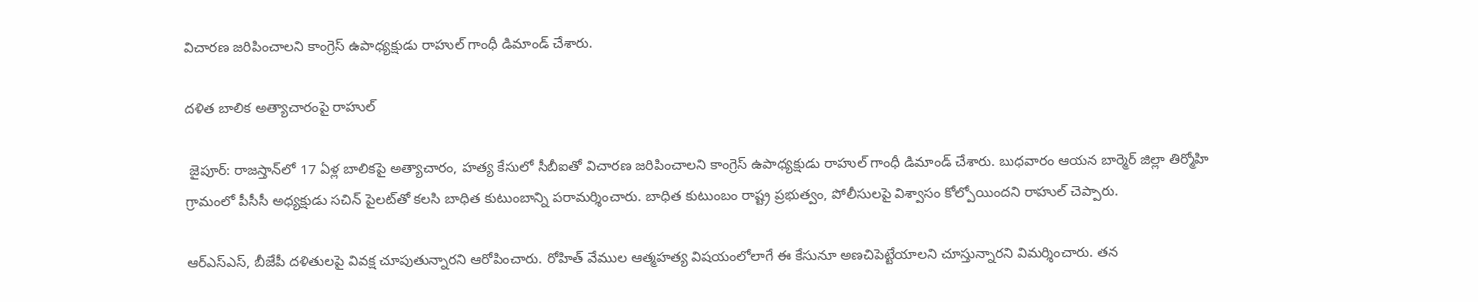విచారణ జరిపించాలని కాంగ్రెస్ ఉపాధ్యక్షుడు రాహుల్ గాంధీ డిమాండ్ చేశారు.

దళిత బాలిక అత్యాచారంపై రాహుల్

 జైపూర్: రాజస్తాన్‌లో 17 ఏళ్ల బాలికపై అత్యాచారం, హత్య కేసులో సీబీఐతో విచారణ జరిపించాలని కాంగ్రెస్ ఉపాధ్యక్షుడు రాహుల్ గాంధీ డిమాండ్ చేశారు. బుధవారం ఆయన బార్మెర్ జిల్లా తిర్మోహి గ్రామంలో పీసీసీ అధ్యక్షుడు సచిన్ పైలట్‌తో కలసి బాధిత కుటుంబాన్ని పరామర్శించారు. బాధిత కుటుంబం రాష్ట్ర ప్రభుత్వం, పోలీసులపై విశ్వాసం కోల్పోయిందని రాహుల్ చెప్పారు.

ఆర్‌ఎస్‌ఎస్, బీజేపీ దళితులపై వివక్ష చూపుతున్నారని ఆరోపించారు. రోహిత్ వేముల ఆత్మహత్య విషయంలోలాగే ఈ కేసునూ అణచిపెట్టేయాలని చూస్తున్నారని విమర్శించారు. తన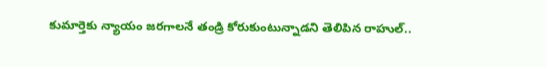కుమార్తెకు న్యాయం జరగాలనే తండ్రి కోరుకుంటున్నాడని తెలిపిన రాహుల్..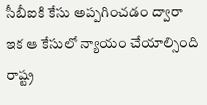సీబీఐకి కేసు అప్పగించడం ద్వారా ఇక ఆ కేసులో న్యాయం చేయాల్సింది రాష్ట్ర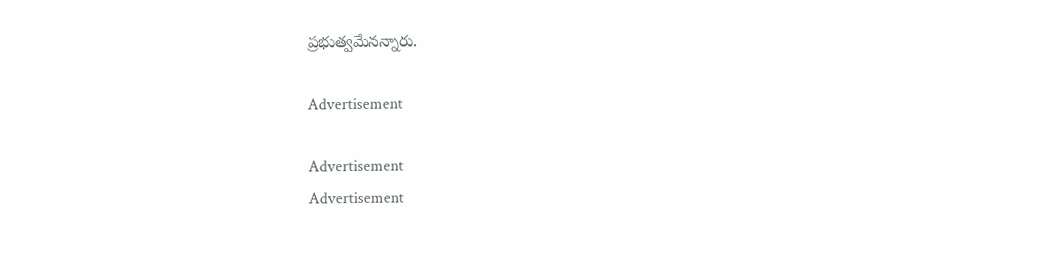ప్రభుత్వమేనన్నారు.

Advertisement

Advertisement
Advertisement